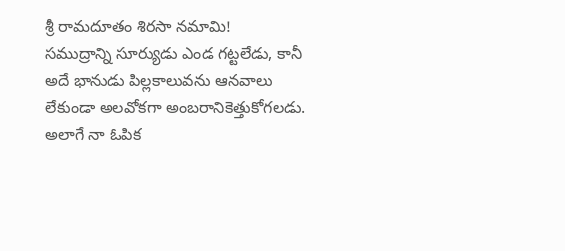శ్రీ రామదూతం శిరసా నమామి!
సముద్రాన్ని సూర్యుడు ఎండ గట్టలేడు, కానీ అదే భానుడు పిల్లకాలువను ఆనవాలు లేకుండా అలవోకగా అంబరానికెత్తుకోగలడు. అలాగే నా ఓపిక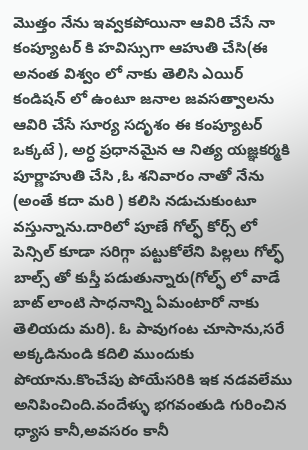మొత్తం నేను ఇవ్వకపోయినా ఆవిరి చేసే నా కంప్యూటర్ కి హవిస్సుగా ఆహుతి చేసి(ఈ అనంత విశ్వం లో నాకు తెలిసి ఎయిర్ కండిషన్ లో ఉంటూ జనాల జవసత్వాలను ఆవిరి చేసే సూర్య సదృశం ఈ కంప్యూటర్ ఒక్కటే ), అర్ధ ప్రధానమైన ఆ నిత్య యజ్ఞకర్మకి పూర్ణాహుతి చేసి ,ఓ శనివారం నాతో నేను (అంతే కదా మరి ) కలిసి నడుచుకుంటూ వస్తున్నాను.దారిలో పూణే గోల్ఫ్ కోర్స్ లో పెన్సిల్ కూడా సరిగ్గా పట్టుకోలేని పిల్లలు గోల్ఫ్ బాల్స్ తో కుస్తీ పడుతున్నారు(గోల్ఫ్ లో వాడే బాట్ లాంటి సాధనాన్ని ఏమంటారో నాకు తెలియదు మరి). ఓ పావుగంట చూసాను,సరే అక్కడినుండి కదిలి ముందుకు పోయాను.కొంచేపు పోయేసరికి ఇక నడవలేము అనిపించింది.వందేళ్ళు భగవంతుడి గురించిన ధ్యాస కానీ,అవసరం కానీ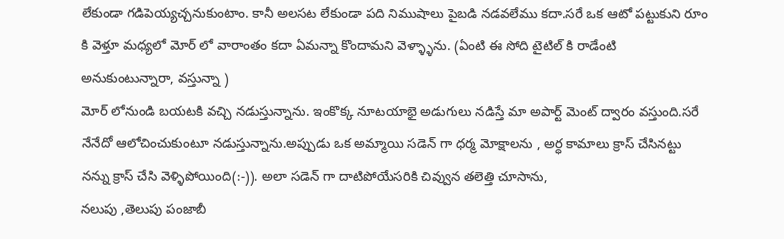లేకుండా గడిపెయ్యచ్చనుకుంటాం. కానీ అలసట లేకుండా పది నిముషాలు పైబడి నడవలేము కదా.సరే ఒక ఆటో పట్టుకుని రూం కి వెళ్తూ మధ్యలో మోర్ లో వారాంతం కదా ఏమన్నా కొందామని వెళ్ళ్ళాను. (ఏంటి ఈ సోది టైటిల్ కి రాడేంటి అనుకుంటున్నారా, వస్తున్నా )
మోర్ లోనుండి బయటకి వచ్చి నడుస్తున్నాను. ఇంకొక్క నూటయాభై అడుగులు నడిస్తే మా అపార్ట్ మెంట్ ద్వారం వస్తుంది.సరే నేనేదో ఆలోచించుకుంటూ నడుస్తున్నాను.అప్పుడు ఒక అమ్మాయి సడెన్ గా ధర్మ మోక్షాలను , అర్ధ కామాలు క్రాస్ చేసినట్టు నన్ను క్రాస్ చేసి వెళ్ళిపోయింది(:-)). అలా సడెన్ గా దాటిపోయేసరికి చివ్వున తలెత్తి చూసాను,
నలుపు ,తెలుపు పంజాబీ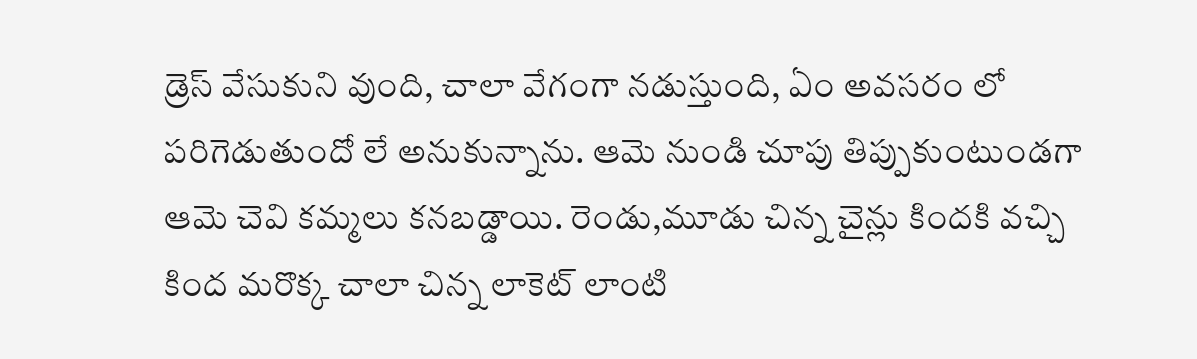డ్రెస్ వేసుకుని వుంది, చాలా వేగంగా నడుస్తుంది, ఏం అవసరం లో పరిగెడుతుందో లే అనుకున్నాను. ఆమె నుండి చూపు తిప్పుకుంటుండగా ఆమె చెవి కమ్మలు కనబడ్డాయి. రెండు,మూడు చిన్న చైన్లు కిందకి వచ్చి కింద మరొక్క చాలా చిన్న లాకెట్ లాంటి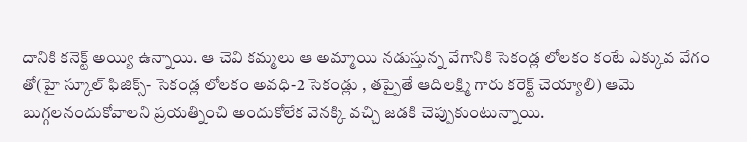దానికి కనెక్ట్ అయ్యి ఉన్నాయి. ఆ చెవి కమ్మలు ఆ అమ్మాయి నడుస్తున్న వేగానికి సెకండ్ల లోలకం కంటే ఎక్కువ వేగం తో(హై స్కూల్ ఫిజిక్స్- సెకండ్ల లోలకం అవధి-2 సెకండ్లు , తప్పైతే ఆదిలక్ష్మి గారు కరెక్ట్ చెయ్యాలి) ఆమె బుగ్గలనందుకోవాలని ప్రయత్నించి అందుకోలేక వెనక్కి వచ్చి జడకి చెప్పుకుంటున్నాయి.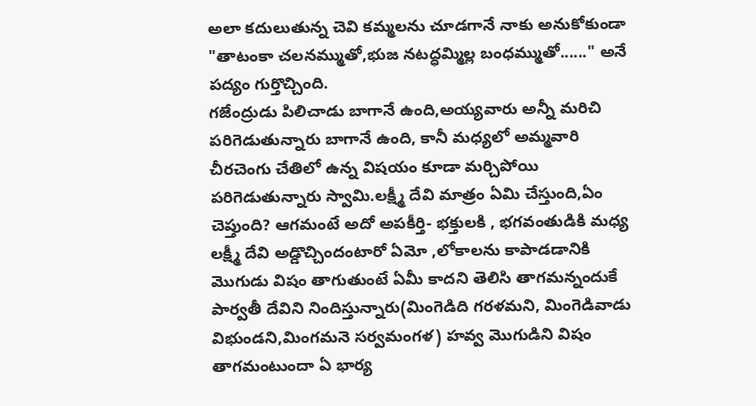అలా కదులుతున్న చెవి కమ్మలను చూడగానే నాకు అనుకోకుండా "తాటంకా చలనమ్ముతో,భుజ నటద్ధమ్మిల్ల బంధమ్ముతో......" అనే పద్యం గుర్తొచ్చింది.
గజేంద్రుడు పిలిచాడు బాగానే ఉంది,అయ్యవారు అన్నీ మరిచి పరిగెడుతున్నారు బాగానే ఉంది, కానీ మధ్యలో అమ్మవారి చీరచెంగు చేతిలో ఉన్న విషయం కూడా మర్చిపోయి పరిగెడుతున్నారు స్వామి.లక్ష్మీ దేవి మాత్రం ఏమి చేస్తుంది,ఏం చెప్తుంది? ఆగమంటే అదో అపకీర్తి- భక్తులకి , భగవంతుడికి మధ్య లక్ష్మీ దేవి అడ్డొచ్చిందంటారో ఏమో ,లోకాలను కాపాడడానికి మొగుడు విషం తాగుతుంటే ఏమీ కాదని తెలిసి తాగమన్నందుకే పార్వతీ దేవిని నిందిస్తున్నారు(మింగెడిది గరళమని, మింగెడివాడు విభుండని,మింగమనె సర్వమంగళ) హవ్వ మొగుడిని విషం తాగమంటుందా ఏ భార్య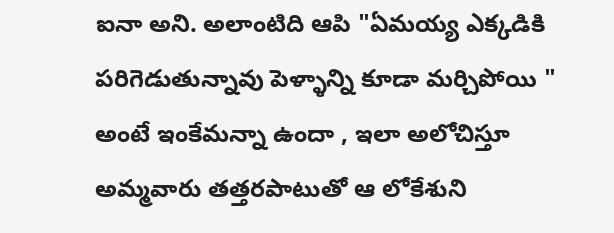ఐనా అని. అలాంటిది ఆపి "ఏమయ్య ఎక్కడికి పరిగెడుతున్నావు పెళ్ళాన్ని కూడా మర్చిపోయి " అంటే ఇంకేమన్నా ఉందా , ఇలా అలోచిస్తూ అమ్మవారు తత్తరపాటుతో ఆ లోకేశుని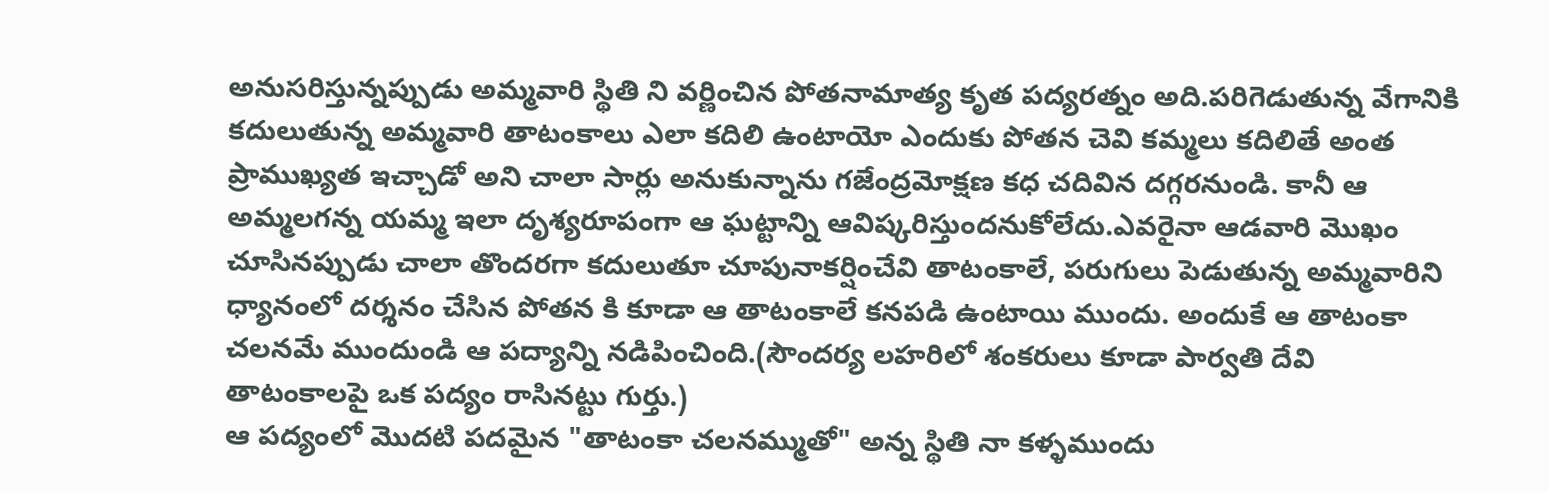అనుసరిస్తున్నప్పుడు అమ్మవారి స్థితి ని వర్ణించిన పోతనామాత్య కృత పద్యరత్నం అది.పరిగెడుతున్న వేగానికి కదులుతున్న అమ్మవారి తాటంకాలు ఎలా కదిలి ఉంటాయో ఎందుకు పోతన చెవి కమ్మలు కదిలితే అంత ప్రాముఖ్యత ఇచ్చాడో అని చాలా సార్లు అనుకున్నాను గజేంద్రమోక్షణ కధ చదివిన దగ్గరనుండి. కానీ ఆ అమ్మలగన్న యమ్మ ఇలా దృశ్యరూపంగా ఆ ఘట్టాన్ని ఆవిష్కరిస్తుందనుకోలేదు.ఎవరైనా ఆడవారి మొఖం చూసినప్పుడు చాలా తొందరగా కదులుతూ చూపునాకర్షించేవి తాటంకాలే, పరుగులు పెడుతున్న అమ్మవారిని ధ్యానంలో దర్శనం చేసిన పోతన కి కూడా ఆ తాటంకాలే కనపడి ఉంటాయి ముందు. అందుకే ఆ తాటంకా చలనమే ముందుండి ఆ పద్యాన్ని నడిపించింది.(సౌందర్య లహరిలో శంకరులు కూడా పార్వతి దేవి తాటంకాలపై ఒక పద్యం రాసినట్టు గుర్తు.)
ఆ పద్యంలో మొదటి పదమైన "తాటంకా చలనమ్ముతో" అన్న స్థితి నా కళ్ళముందు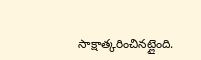సాక్షాత్కరించినట్లైంది.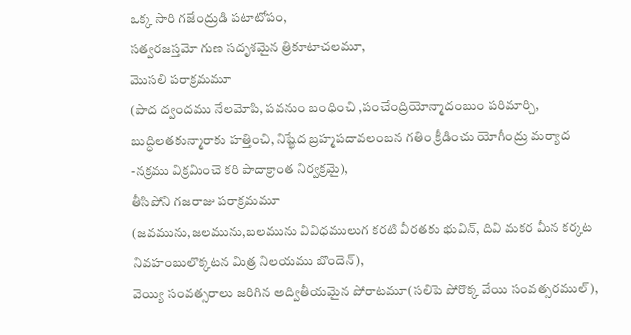ఒక్క సారి గజేంద్రుడి పటాటోపం,
సత్వరజస్తమో గుణ సదృశమైన త్రికూటాచలమూ,
మొసలి పరాక్రమమూ
(పాద ద్వందము నేలమోపి, పవనుం బంధించి ,పంచేంద్రియోన్మాదంబుం పరిమార్చి, బుద్ధిలతకున్మారాకు హత్తించి, నిష్ఖేద బ్రహ్మపదావలంబన గతిం క్రీడించు యోగీంద్రు మర్యాద -నక్రము విక్రమించె కరి పాదాక్రాంత నిర్వక్రమై),
తీసిపోని గజరాజు పరాక్రమమూ
(జవమును,జలమును,బలమును వివిధములుగ కరటి వీరతకు భువిన్, దివి మకర మీన కర్కట నివహంబులొక్కటన మిత్ర నిలయము బొందెన్),
వెయ్యి సంవత్సరాలు జరిగిన అద్వితీయమైన పోరాటమూ(సలిపె పోరొక్క వేయి సంవత్సరముల్),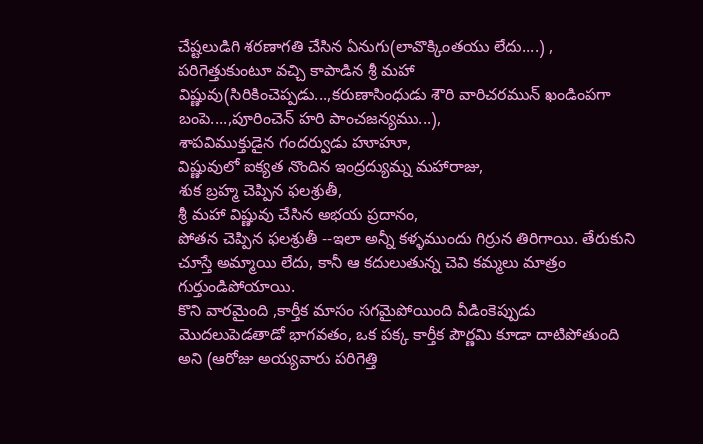చేష్టలుడిగి శరణాగతి చేసిన ఏనుగు(లావొక్కింతయు లేదు....) ,
పరిగెత్తుకుంటూ వచ్చి కాపాడిన శ్రీ మహా విష్ణువు(సిరికించెప్పడు...,కరుణాసింధుడు శౌరి వారిచరమున్ ఖండింపగా బంపె....,పూరించెన్ హరి పాంచజన్యము...),
శాపవిముక్తుడైన గందర్వుడు హూహూ,
విష్ణువులో ఐక్యత నొందిన ఇంద్రద్యుమ్న మహారాజు,
శుక బ్రహ్మ చెప్పిన ఫలశ్రుతీ,
శ్రీ మహా విష్ణువు చేసిన అభయ ప్రదానం,
పోతన చెప్పిన ఫలశ్రుతీ --ఇలా అన్నీ కళ్ళముందు గిర్రున తిరిగాయి. తేరుకుని చూస్తే అమ్మాయి లేదు, కానీ ఆ కదులుతున్న చెవి కమ్మలు మాత్రం గుర్తుండిపోయాయి.
కొని వారమైంది ,కార్తీక మాసం సగమైపోయింది వీడింకెప్పుడు మొదలుపెడతాడో భాగవతం, ఒక పక్క కార్తీక పౌర్ణమి కూడా దాటిపోతుంది అని (ఆరోజు అయ్యవారు పరిగెత్తి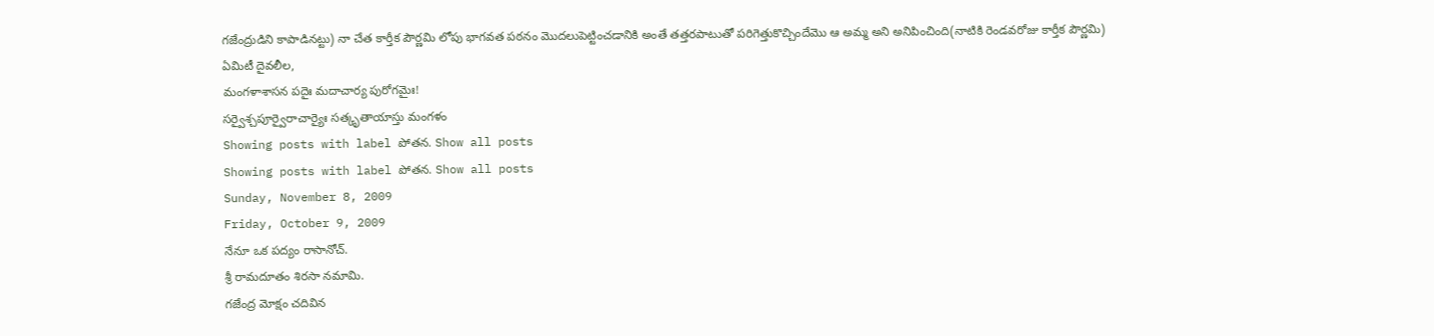గజేంద్రుడిని కాపాడినట్టు) నా చేత కార్తీక పౌర్ణమి లోపు భాగవత పఠనం మొదలుపెట్టించడానికి అంతే తత్తరపాటుతో పరిగెత్తుకొచ్చిందేమొ ఆ అమ్మ అని అనిపించింది(నాటికి రెండవరోజు కార్తీక పౌర్ణమి)
ఏమిటీ దైవలీల,
మంగళాశాసన పదైః మదాచార్య పురోగమైః!
సర్వైశ్చపూర్వైరాచార్యైః సత్కృతాయాస్తు మంగళం
Showing posts with label పోతన. Show all posts
Showing posts with label పోతన. Show all posts
Sunday, November 8, 2009
Friday, October 9, 2009
నేనూ ఒక పద్యం రాసానోచ్.
శ్రీ రామదూతం శిరసా నమామి.
గజేంద్ర మోక్షం చదివిన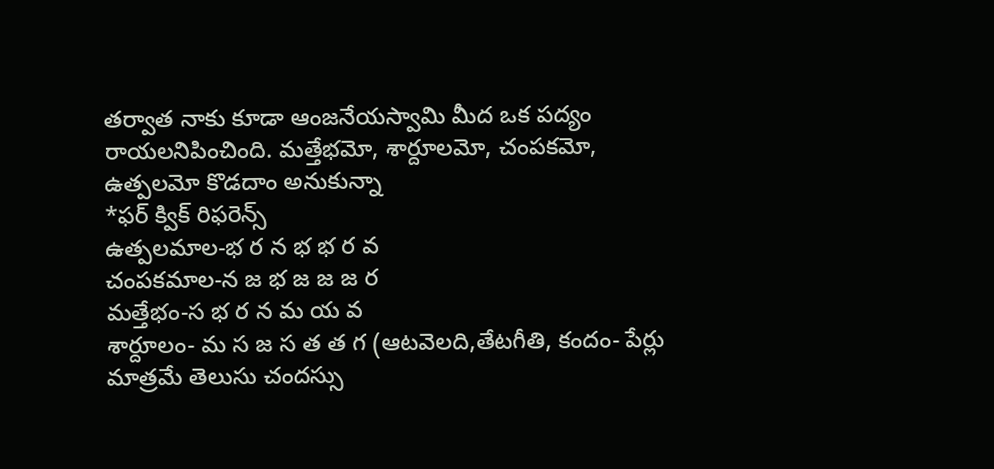తర్వాత నాకు కూడా ఆంజనేయస్వామి మీద ఒక పద్యం రాయలనిపించింది. మత్తేభమో, శార్దూలమో, చంపకమో, ఉత్పలమో కొడదాం అనుకున్నా
*ఫర్ క్విక్ రిఫరెన్స్
ఉత్పలమాల-భ ర న భ భ ర వ
చంపకమాల-న జ భ జ జ జ ర
మత్తేభం-స భ ర న మ య వ
శార్దూలం- మ స జ స త త గ (ఆటవెలది,తేటగీతి, కందం- పేర్లు మాత్రమే తెలుసు చందస్సు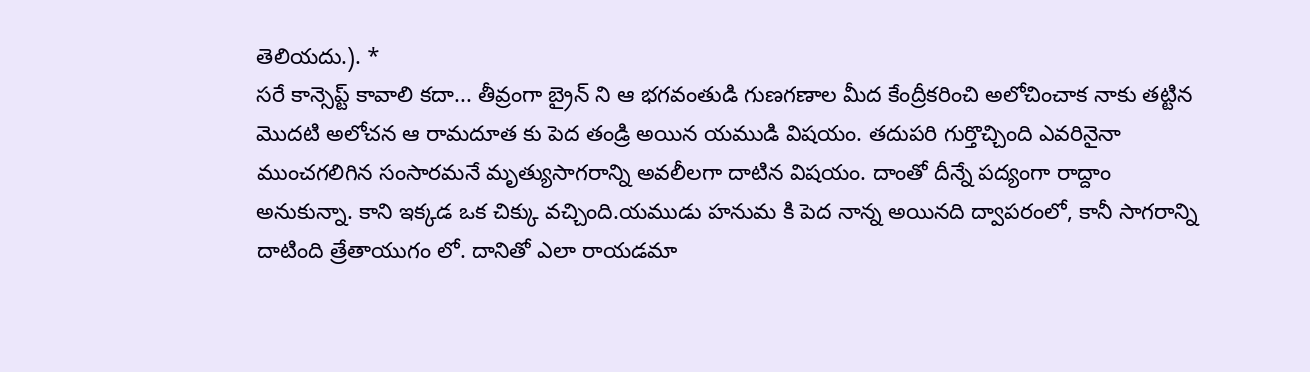తెలియదు.). *
సరే కాన్సెప్ట్ కావాలి కదా... తీవ్రంగా బ్రైన్ ని ఆ భగవంతుడి గుణగణాల మీద కేంద్రీకరించి అలోచించాక నాకు తట్టిన మొదటి అలోచన ఆ రామదూత కు పెద తండ్రి అయిన యముడి విషయం. తదుపరి గుర్తొచ్చింది ఎవరినైనా ముంచగలిగిన సంసారమనే మృత్యుసాగరాన్ని అవలీలగా దాటిన విషయం. దాంతో దీన్నే పద్యంగా రాద్దాం అనుకున్నా. కాని ఇక్కడ ఒక చిక్కు వచ్చింది.యముడు హనుమ కి పెద నాన్న అయినది ద్వాపరంలో, కానీ సాగరాన్ని దాటింది త్రేతాయుగం లో. దానితో ఎలా రాయడమా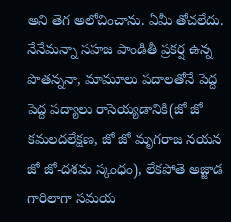అని తెగ అలోచించాను. ఏమీ తోచలేదు. నేనేమన్నా సహజ పాండితీ ప్రకర్ష ఉన్న పొతన్ననా, మామూలు పదాలతోనే పెద్ద పెద్ద పద్యాలు రాసెయ్యడానికి(జో జో కమలదలేక్షణ, జో జో మృగరాజ నయన జో జో-దశమ స్కంధం), లేకపోతె అజ్జాడ గారిలాగా సమయ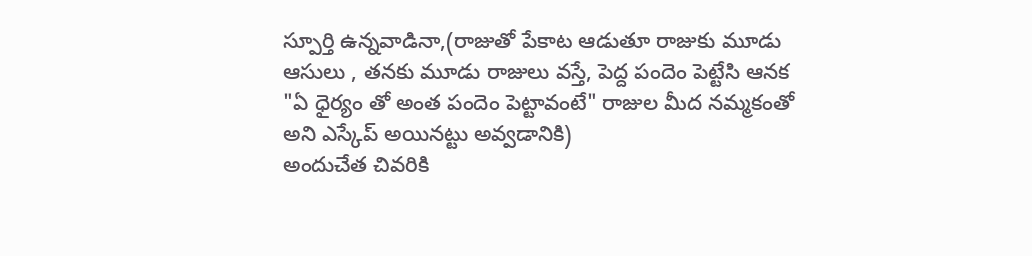స్పూర్తి ఉన్నవాడినా,(రాజుతో పేకాట ఆడుతూ రాజుకు మూడు ఆసులు , తనకు మూడు రాజులు వస్తే, పెద్ద పందెం పెట్టేసి ఆనక "ఏ ధైర్యం తో అంత పందెం పెట్టావంటే" రాజుల మీద నమ్మకంతో అని ఎస్కేప్ అయినట్టు అవ్వడానికి)
అందుచేత చివరికి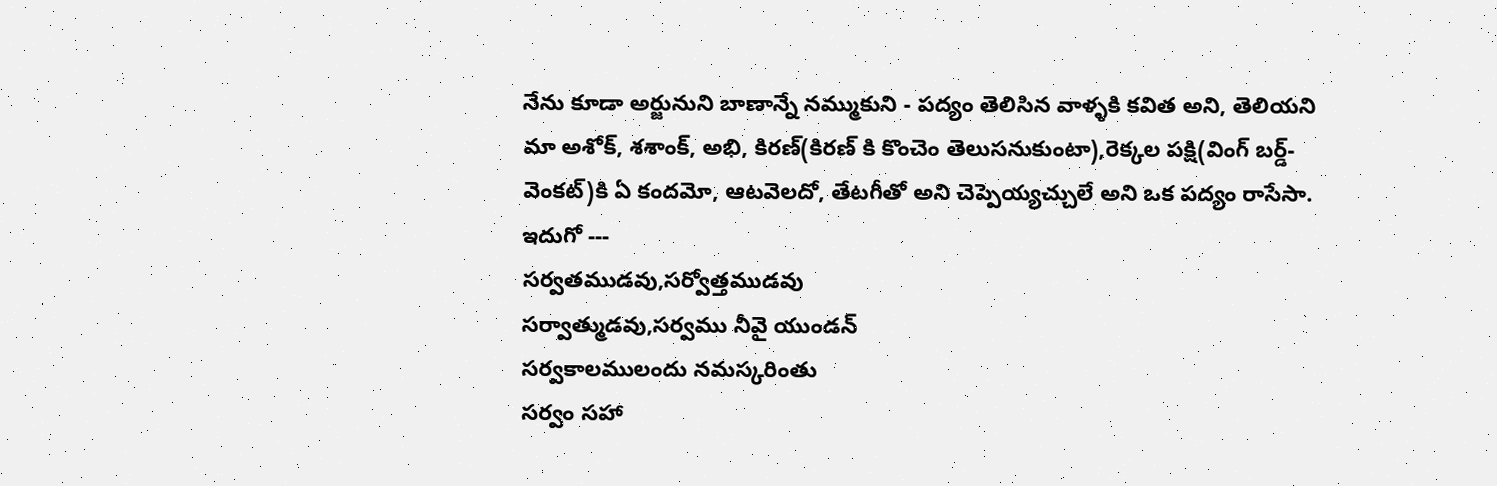నేను కూడా అర్జునుని బాణాన్నే నమ్ముకుని - పద్యం తెలిసిన వాళ్ళకి కవిత అని, తెలియని మా అశోక్, శశాంక్, అభి, కిరణ్(కిరణ్ కి కొంచెం తెలుసనుకుంటా),రెక్కల పక్షి(వింగ్ బర్డ్-వెంకట్)కి ఏ కందమో, ఆటవెలదో, తేటగీతో అని చెప్పెయ్యచ్చులే అని ఒక పద్యం రాసేసా.
ఇదుగో ---
సర్వతముడవు,సర్వోత్తముడవు
సర్వాత్ముడవు,సర్వము నీవై యుండన్
సర్వకాలములందు నమస్కరింతు
సర్వం సహా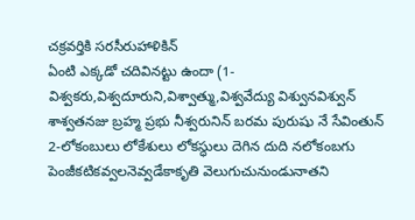చక్రవర్తికి సరసీరుహాళికిన్
ఏంటి ఎక్కడో చదివినట్టు ఉందా (1-విశ్వకరు,విశ్వదూరుని,విశ్వాత్ము,విశ్వవేద్యు విశ్వునవిశ్వున్ శాశ్వతనజు బ్రహ్మ ప్రభు నీశ్వరునిన్ బరమ పురుషు నే సేవింతున్ 2-లోకంబులు లోకేశులు లోకస్ధులు దెగిన దుది నలోకంబగు పెంజీకటికవ్వలనెవ్వడేకాకృతి వెలుగుచునుండునాతని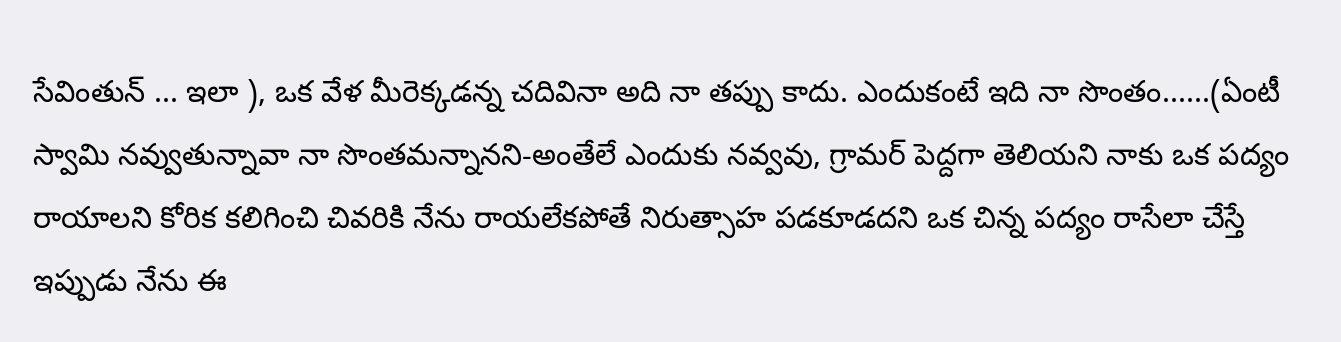సేవింతున్ ... ఇలా ), ఒక వేళ మీరెక్కడన్న చదివినా అది నా తప్పు కాదు. ఎందుకంటే ఇది నా సొంతం......(ఏంటీ స్వామి నవ్వుతున్నావా నా సొంతమన్నానని-అంతేలే ఎందుకు నవ్వవు, గ్రామర్ పెద్దగా తెలియని నాకు ఒక పద్యం రాయాలని కోరిక కలిగించి చివరికి నేను రాయలేకపోతే నిరుత్సాహ పడకూడదని ఒక చిన్న పద్యం రాసేలా చేస్తే ఇప్పుడు నేను ఈ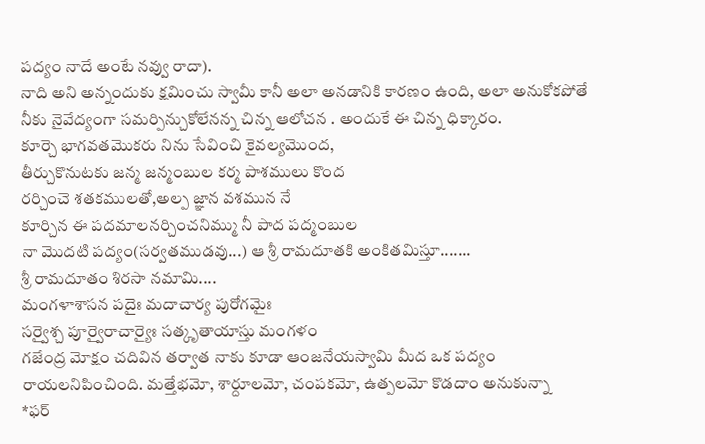పద్యం నాదే అంటే నవ్వు రాదా).
నాది అని అన్నందుకు క్షమించు స్వామీ కానీ అలా అనడానికి కారణం ఉంది, అలా అనుకోకపోతే నీకు నైవేద్యంగా సమర్పిన్చుకోలేనన్న చిన్న ఆలోచన . అందుకే ఈ చిన్న ధిక్కారం.
కూర్చె భాగవతమొకరు నిను సేవించి కైవల్యమొంద,
తీర్చుకొనుటకు జన్మ జన్మంబుల కర్మ పాశములు కొంద
రర్చించె శతకములతో,అల్ప జ్ఞాన వశమున నే
కూర్చిన ఈ పదమాలనర్చించనిమ్ము నీ పాద పద్మంబుల
నా మొదటి పద్యం(సర్వతముడవు...) ఆ శ్రీ రామదూతకి అంకితమిస్తూ.......
శ్రీ రామదూతం శిరసా నమామి....
మంగళాశాసన పదైః మదాచార్య పురోగమైః
సర్వైశ్చ పూర్వైరాచార్యైః సత్కృతాయాస్తు మంగళం
గజేంద్ర మోక్షం చదివిన తర్వాత నాకు కూడా ఆంజనేయస్వామి మీద ఒక పద్యం రాయలనిపించింది. మత్తేభమో, శార్దూలమో, చంపకమో, ఉత్పలమో కొడదాం అనుకున్నా
*ఫర్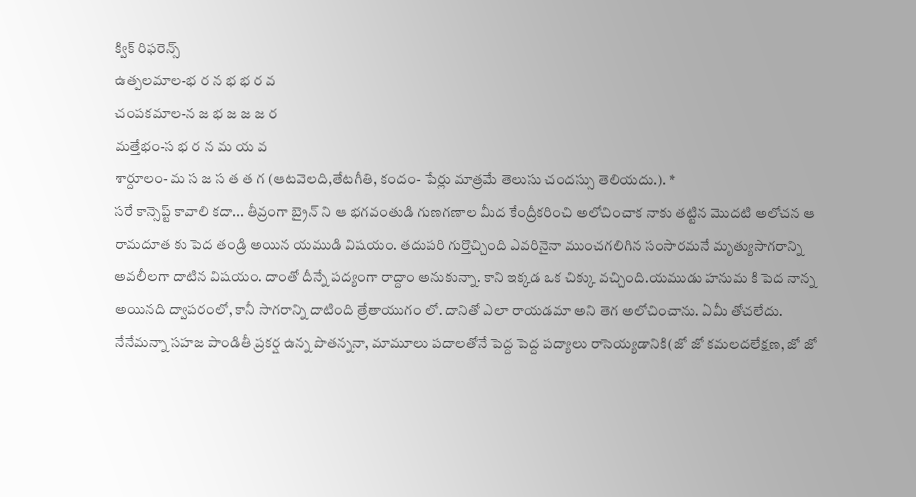క్విక్ రిఫరెన్స్
ఉత్పలమాల-భ ర న భ భ ర వ
చంపకమాల-న జ భ జ జ జ ర
మత్తేభం-స భ ర న మ య వ
శార్దూలం- మ స జ స త త గ (ఆటవెలది,తేటగీతి, కందం- పేర్లు మాత్రమే తెలుసు చందస్సు తెలియదు.). *
సరే కాన్సెప్ట్ కావాలి కదా... తీవ్రంగా బ్రైన్ ని ఆ భగవంతుడి గుణగణాల మీద కేంద్రీకరించి అలోచించాక నాకు తట్టిన మొదటి అలోచన ఆ రామదూత కు పెద తండ్రి అయిన యముడి విషయం. తదుపరి గుర్తొచ్చింది ఎవరినైనా ముంచగలిగిన సంసారమనే మృత్యుసాగరాన్ని అవలీలగా దాటిన విషయం. దాంతో దీన్నే పద్యంగా రాద్దాం అనుకున్నా. కాని ఇక్కడ ఒక చిక్కు వచ్చింది.యముడు హనుమ కి పెద నాన్న అయినది ద్వాపరంలో, కానీ సాగరాన్ని దాటింది త్రేతాయుగం లో. దానితో ఎలా రాయడమా అని తెగ అలోచించాను. ఏమీ తోచలేదు. నేనేమన్నా సహజ పాండితీ ప్రకర్ష ఉన్న పొతన్ననా, మామూలు పదాలతోనే పెద్ద పెద్ద పద్యాలు రాసెయ్యడానికి(జో జో కమలదలేక్షణ, జో జో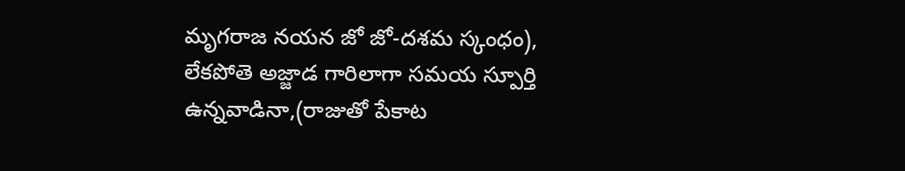మృగరాజ నయన జో జో-దశమ స్కంధం), లేకపోతె అజ్జాడ గారిలాగా సమయ స్పూర్తి ఉన్నవాడినా,(రాజుతో పేకాట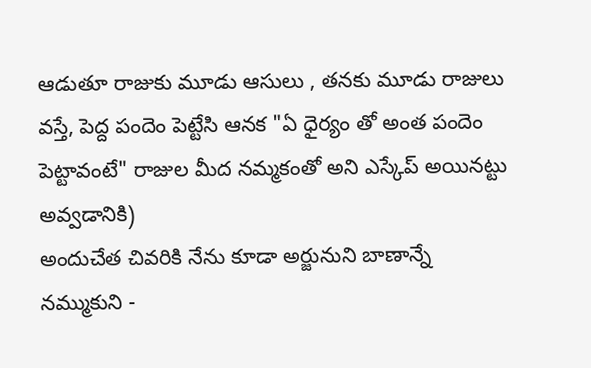ఆడుతూ రాజుకు మూడు ఆసులు , తనకు మూడు రాజులు వస్తే, పెద్ద పందెం పెట్టేసి ఆనక "ఏ ధైర్యం తో అంత పందెం పెట్టావంటే" రాజుల మీద నమ్మకంతో అని ఎస్కేప్ అయినట్టు అవ్వడానికి)
అందుచేత చివరికి నేను కూడా అర్జునుని బాణాన్నే నమ్ముకుని -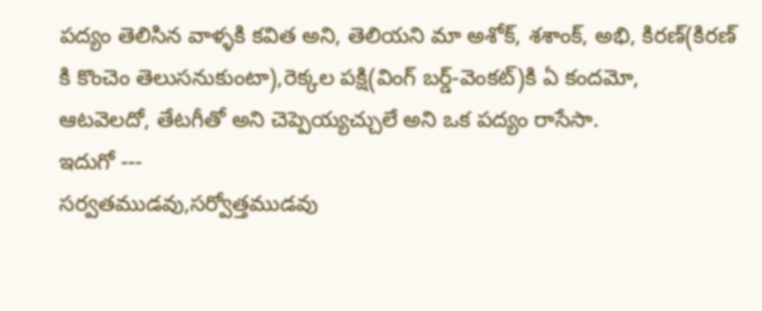పద్యం తెలిసిన వాళ్ళకి కవిత అని, తెలియని మా అశోక్, శశాంక్, అభి, కిరణ్(కిరణ్ కి కొంచెం తెలుసనుకుంటా),రెక్కల పక్షి(వింగ్ బర్డ్-వెంకట్)కి ఏ కందమో, ఆటవెలదో, తేటగీతో అని చెప్పెయ్యచ్చులే అని ఒక పద్యం రాసేసా.
ఇదుగో ---
సర్వతముడవు,సర్వోత్తముడవు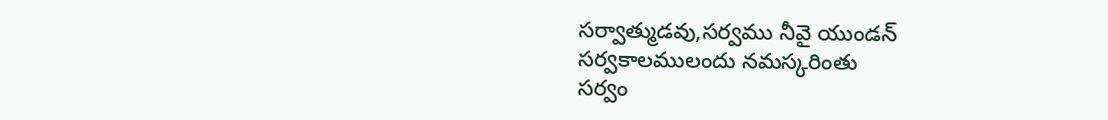సర్వాత్ముడవు,సర్వము నీవై యుండన్
సర్వకాలములందు నమస్కరింతు
సర్వం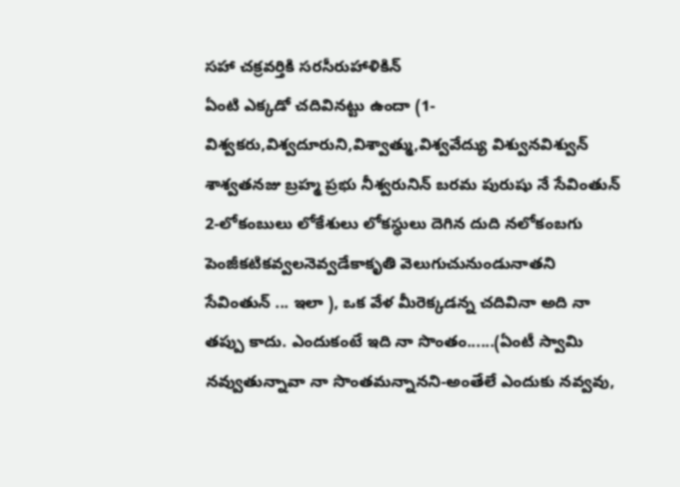సహా చక్రవర్తికి సరసీరుహాళికిన్
ఏంటి ఎక్కడో చదివినట్టు ఉందా (1-విశ్వకరు,విశ్వదూరుని,విశ్వాత్ము,విశ్వవేద్యు విశ్వునవిశ్వున్ శాశ్వతనజు బ్రహ్మ ప్రభు నీశ్వరునిన్ బరమ పురుషు నే సేవింతున్ 2-లోకంబులు లోకేశులు లోకస్ధులు దెగిన దుది నలోకంబగు పెంజీకటికవ్వలనెవ్వడేకాకృతి వెలుగుచునుండునాతని సేవింతున్ ... ఇలా ), ఒక వేళ మీరెక్కడన్న చదివినా అది నా తప్పు కాదు. ఎందుకంటే ఇది నా సొంతం......(ఏంటీ స్వామి నవ్వుతున్నావా నా సొంతమన్నానని-అంతేలే ఎందుకు నవ్వవు,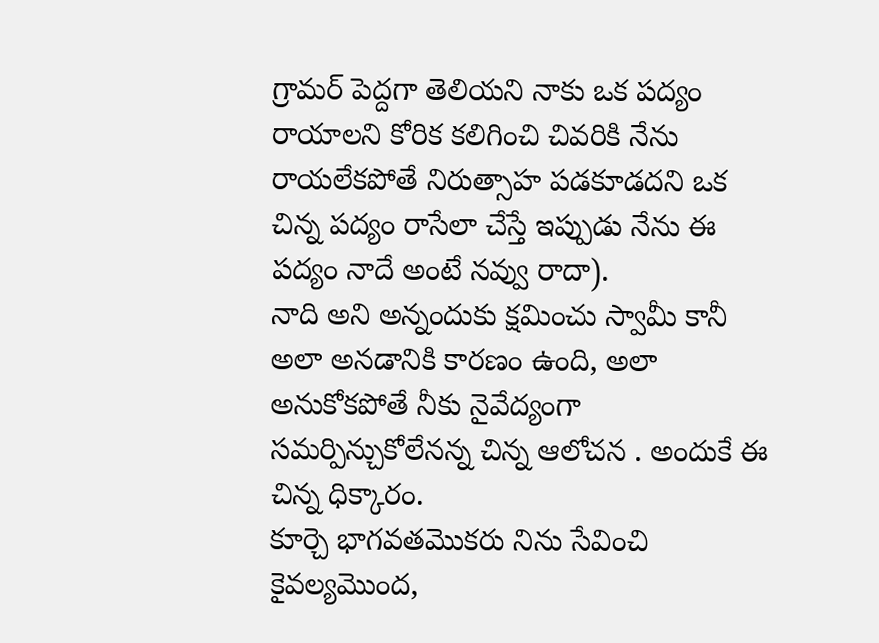గ్రామర్ పెద్దగా తెలియని నాకు ఒక పద్యం రాయాలని కోరిక కలిగించి చివరికి నేను రాయలేకపోతే నిరుత్సాహ పడకూడదని ఒక చిన్న పద్యం రాసేలా చేస్తే ఇప్పుడు నేను ఈ పద్యం నాదే అంటే నవ్వు రాదా).
నాది అని అన్నందుకు క్షమించు స్వామీ కానీ అలా అనడానికి కారణం ఉంది, అలా అనుకోకపోతే నీకు నైవేద్యంగా సమర్పిన్చుకోలేనన్న చిన్న ఆలోచన . అందుకే ఈ చిన్న ధిక్కారం.
కూర్చె భాగవతమొకరు నిను సేవించి కైవల్యమొంద,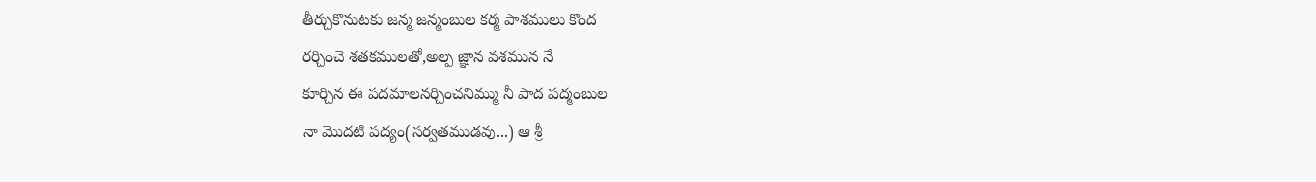తీర్చుకొనుటకు జన్మ జన్మంబుల కర్మ పాశములు కొంద
రర్చించె శతకములతో,అల్ప జ్ఞాన వశమున నే
కూర్చిన ఈ పదమాలనర్చించనిమ్ము నీ పాద పద్మంబుల
నా మొదటి పద్యం(సర్వతముడవు...) ఆ శ్రీ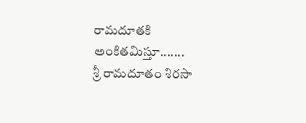రామదూతకి అంకితమిస్తూ.......
శ్రీ రామదూతం శిరసా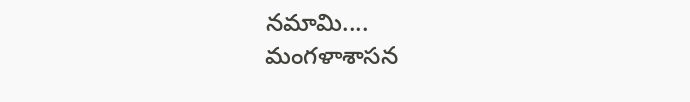నమామి....
మంగళాశాసన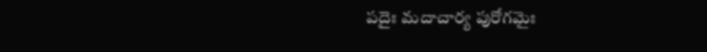పదైః మదాచార్య పురోగమైః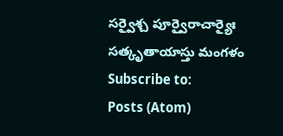సర్వైశ్చ పూర్వైరాచార్యైః సత్కృతాయాస్తు మంగళం
Subscribe to:
Posts (Atom)